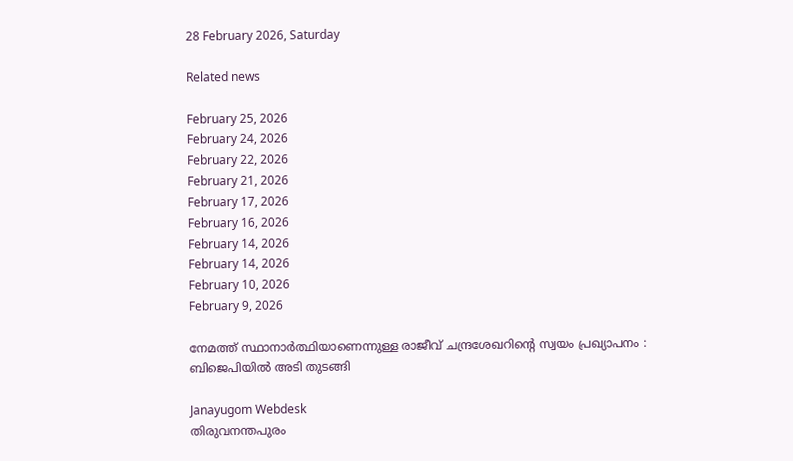28 February 2026, Saturday

Related news

February 25, 2026
February 24, 2026
February 22, 2026
February 21, 2026
February 17, 2026
February 16, 2026
February 14, 2026
February 14, 2026
February 10, 2026
February 9, 2026

നേമത്ത് സ്ഥാനാര്‍ത്ഥിയാണെന്നുള്ള രാജീവ് ചന്ദ്രശേഖറിന്റെ സ്വയം പ്രഖ്യാപനം : ബിജെപിയില്‍ അടി തുടങ്ങി

Janayugom Webdesk
തിരുവനന്തപുരം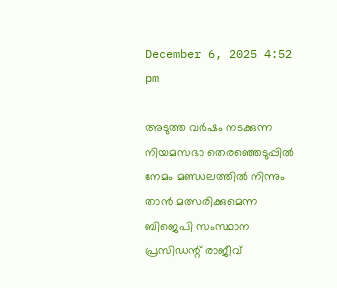December 6, 2025 4:52 pm

അടുത്ത വര്‍ഷം നടക്കുന്ന നിയമസഭാ തെരഞ്ഞെടുപ്പില്‍ നേമം മണ്ഡലത്തില്‍ നിന്നും താന്‍ മത്സരിക്കുമെന്ന ബിജെപി സംസ്ഥാന പ്രസിഡന്റ് രാജീവ്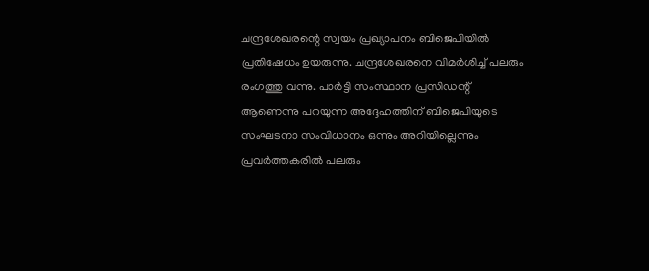ചന്ദ്രശേഖരന്റെ സ്വയം പ്രഖ്യാപനം ബിജെപിയില്‍ പ്രതിഷേധം ഉയരുന്നു. ചന്ദ്രശേഖരനെ വിമര്‍ശിച്ച് പലരും രംഗത്തു വന്നു. പാര്‍ട്ടി സംസ്ഥാന പ്രസിഡന്റ് ആണെന്നു പറയുന്ന അദ്ദേഹത്തിന് ബിജെപിയുടെ സംഘടനാ സംവിധാനം ഒന്നും അറിയില്ലെന്നും പ്രവര്‍ത്തകരില്‍ പലരും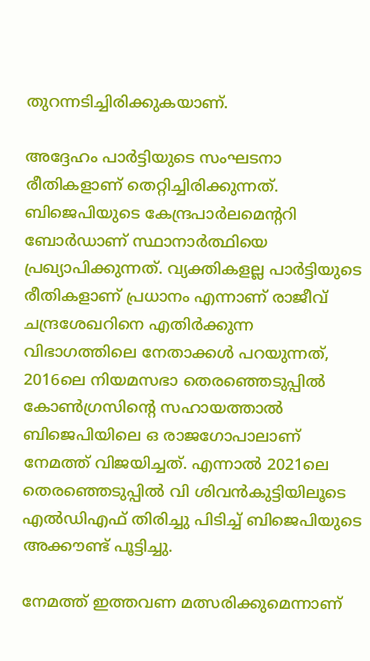തുറന്നടിച്ചിരിക്കുകയാണ്.

അദ്ദേഹം പാര്‍ട്ടിയുടെ സംഘടനാ രീതികളാണ് തെറ്റിച്ചിരിക്കുന്നത്. ബിജെപിയുടെ കേന്ദ്രപാര്‍ലമെന്ററി ബോര്‍ഡാണ് സ്ഥാനാര്‍ത്ഥിയെ പ്രഖ്യാപിക്കുന്നത്. വ്യക്തികളല്ല പാര്‍ട്ടിയുടെ രീതികളാണ് പ്രധാനം എന്നാണ് രാജീവ് ചന്ദ്രശേഖറിനെ എതിര്‍ക്കുന്ന വിഭാഗത്തിലെ നേതാക്കള്‍ പറയുന്നത്, 2016ലെ നിയമസഭാ തെരഞ്ഞെടുപ്പില്‍ കോണ്‍ഗ്രസിന്റെ സഹായത്താല്‍ ബിജെപിയിലെ ഒ രാജഗോപാലാണ് നേമത്ത് വിജയിച്ചത്. എന്നാല്‍ 2021ലെ തെരഞ്ഞെടുപ്പില്‍ വി ശിവന്‍കുട്ടിയിലൂടെ എല്‍ഡിഎഫ് തിരിച്ചു പിടിച്ച് ബിജെപിയുടെ അക്കൗണ്ട് പൂട്ടിച്ചു.

നേമത്ത് ഇത്തവണ മത്സരിക്കുമെന്നാണ്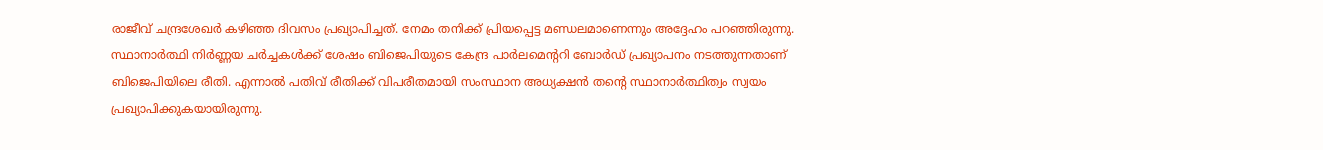രാജീവ് ചന്ദ്രശേഖർ കഴിഞ്ഞ ദിവസം പ്രഖ്യാപിച്ചത്. നേമം തനിക്ക് പ്രിയപ്പെട്ട മണ്ഡലമാണെന്നും അദ്ദേഹം പറഞ്ഞിരുന്നു. സ്ഥാനാർത്ഥി നിർണ്ണയ ചർച്ചകൾക്ക് ശേഷം ബിജെപിയുടെ കേന്ദ്ര പാർലമെന്ററി ബോർഡ് പ്രഖ്യാപനം നടത്തുന്നതാണ് ബിജെപിയിലെ രീതി. എന്നാൽ പതിവ് രീതിക്ക് വിപരീതമായി സംസ്ഥാന അധ്യക്ഷൻ തന്റെ സ്ഥാനാർത്ഥിത്വം സ്വയം പ്രഖ്യാപിക്കുകയായിരുന്നു.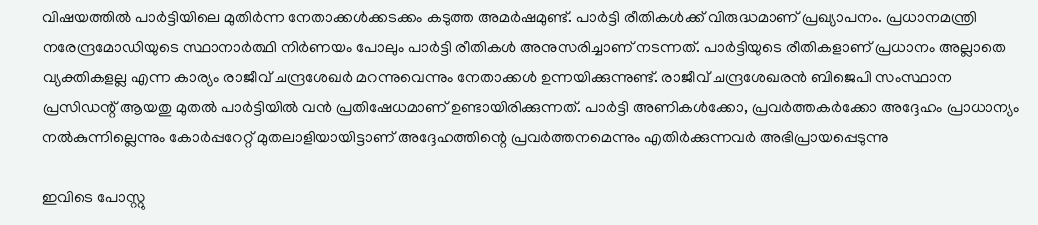വിഷയത്തിൽ പാർട്ടിയിലെ മുതിർന്ന നേതാക്കൾക്കടക്കം കടുത്ത അമർഷമുണ്ട്. പാർട്ടി രീതികൾക്ക് വിരുദ്ധമാണ് പ്രഖ്യാപനം. പ്രധാനമന്ത്രി നരേന്ദ്രമോഡിയുടെ സ്ഥാനാർത്ഥി നിർണയം പോലും പാർട്ടി രീതികൾ അനുസരിച്ചാണ് നടന്നത്. പാർട്ടിയുടെ രീതികളാണ് പ്രധാനം അല്ലാതെ വ്യക്തികളല്ല എന്ന കാര്യം രാജീവ് ചന്ദ്രശേഖർ മറന്നുവെന്നും നേതാക്കൾ ഉന്നയിക്കുന്നുണ്ട്. രാജീവ് ചന്ദ്രശേഖരന്‍ ബിജെപി സംസ്ഥാന പ്രസിഡന്റ് ആയതു മുതല്‍ പാര്‍ട്ടിയില്‍ വന്‍ പ്രതിഷേധമാണ് ഉണ്ടായിരിക്കുന്നത്. പാര്‍ട്ടി അണികള്‍ക്കോ, പ്രവര്‍ത്തകര്‍ക്കോ അദ്ദേഹം പ്രാധാന്യം നല്‍കുന്നില്ലെന്നും കോര്‍പ്പറേറ്റ് മുതലാളിയായിട്ടാണ് അദ്ദേഹത്തിന്റെ പ്രവര്‍ത്തനമെന്നും എതിര്‍ക്കുന്നവര്‍ അഭിപ്രായപ്പെടുന്നു

ഇവിടെ പോസ്റ്റു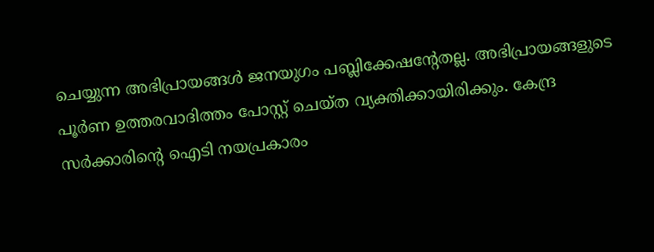ചെയ്യുന്ന അഭിപ്രായങ്ങള്‍ ജനയുഗം പബ്ലിക്കേഷന്റേതല്ല. അഭിപ്രായങ്ങളുടെ പൂര്‍ണ ഉത്തരവാദിത്തം പോസ്റ്റ് ചെയ്ത വ്യക്തിക്കായിരിക്കും. കേന്ദ്ര സര്‍ക്കാരിന്റെ ഐടി നയപ്രകാരം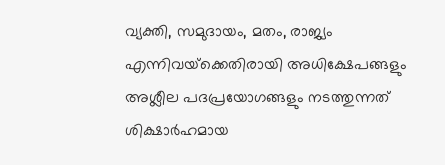വ്യക്തി, സമുദായം, മതം, രാജ്യം എന്നിവയ്‌ക്കെതിരായി അധിക്ഷേപങ്ങളും അശ്ലീല പദപ്രയോഗങ്ങളും നടത്തുന്നത് ശിക്ഷാര്‍ഹമായ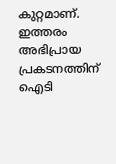കുറ്റമാണ്. ഇത്തരം അഭിപ്രായ പ്രകടനത്തിന് ഐടി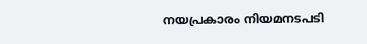നയപ്രകാരം നിയമനടപടി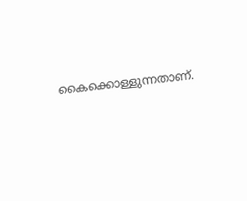കൈക്കൊള്ളുന്നതാണ്.